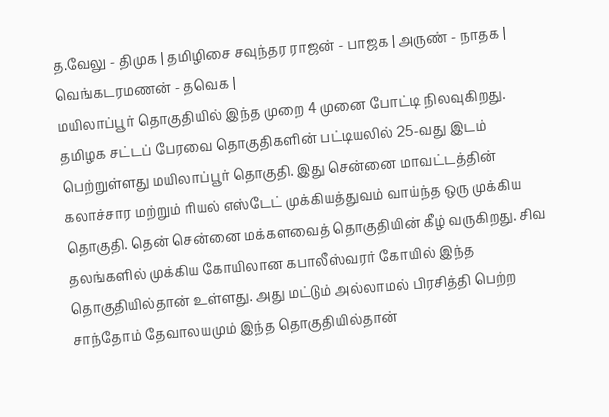த.வேலு - திமுக | தமிழிசை சவுந்தர ராஜன் - பாஜக | அருண் - நாதக | வெங்கடரமணன் - தவெக |
மயிலாப்பூர் தொகுதியில் இந்த முறை 4 முனை போட்டி நிலவுகிறது. தமிழக சட்டப் பேரவை தொகுதிகளின் பட்டியலில் 25-வது இடம் பெற்றுள்ளது மயிலாப்பூர் தொகுதி. இது சென்னை மாவட்டத்தின் கலாச்சார மற்றும் ரியல் எஸ்டேட் முக்கியத்துவம் வாய்ந்த ஒரு முக்கிய தொகுதி. தென் சென்னை மக்களவைத் தொகுதியின் கீழ் வருகிறது. சிவ தலங்களில் முக்கிய கோயிலான கபாலீஸ்வரர் கோயில் இந்த தொகுதியில்தான் உள்ளது. அது மட்டும் அல்லாமல் பிரசித்தி பெற்ற சாந்தோம் தேவாலயமும் இந்த தொகுதியில்தான்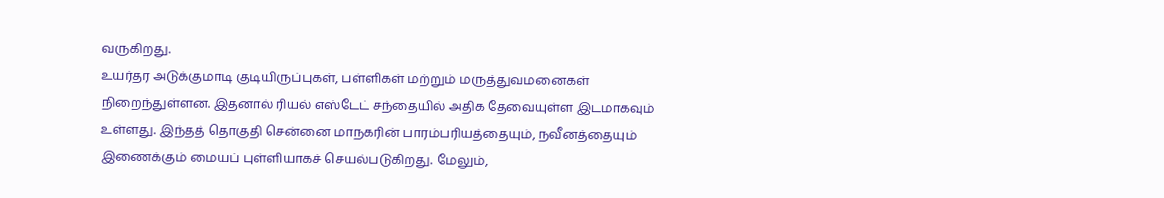வருகிறது.
உயர்தர அடுக்குமாடி குடியிருப்புகள், பள்ளிகள் மற்றும் மருத்துவமனைகள் நிறைந்துள்ளன. இதனால் ரியல் எஸ்டேட் சந்தையில் அதிக தேவையுள்ள இடமாகவும் உள்ளது. இந்தத் தொகுதி சென்னை மாநகரின் பாரம்பரியத்தையும், நவீனத்தையும் இணைக்கும் மையப் புள்ளியாகச் செயல்படுகிறது. மேலும்,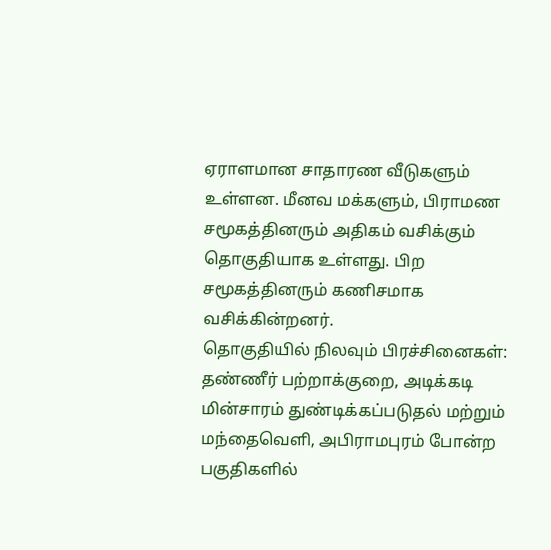ஏராளமான சாதாரண வீடுகளும் உள்ளன. மீனவ மக்களும், பிராமண சமூகத்தினரும் அதிகம் வசிக்கும் தொகுதியாக உள்ளது. பிற சமூகத்தினரும் கணிசமாக வசிக்கின்றனர்.
தொகுதியில் நிலவும் பிரச்சினைகள்:
தண்ணீர் பற்றாக்குறை, அடிக்கடி மின்சாரம் துண்டிக்கப்படுதல் மற்றும் மந்தைவெளி, அபிராமபுரம் போன்ற பகுதிகளில்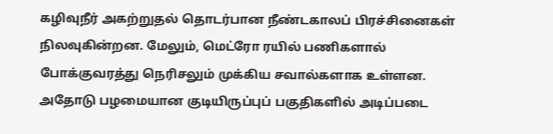கழிவுநீர் அகற்றுதல் தொடர்பான நீண்டகாலப் பிரச்சினைகள் நிலவுகின்றன. மேலும், மெட்ரோ ரயில் பணிகளால் போக்குவரத்து நெரிசலும் முக்கிய சவால்களாக உள்ளன. அதோடு பழமையான குடியிருப்புப் பகுதிகளில் அடிப்படை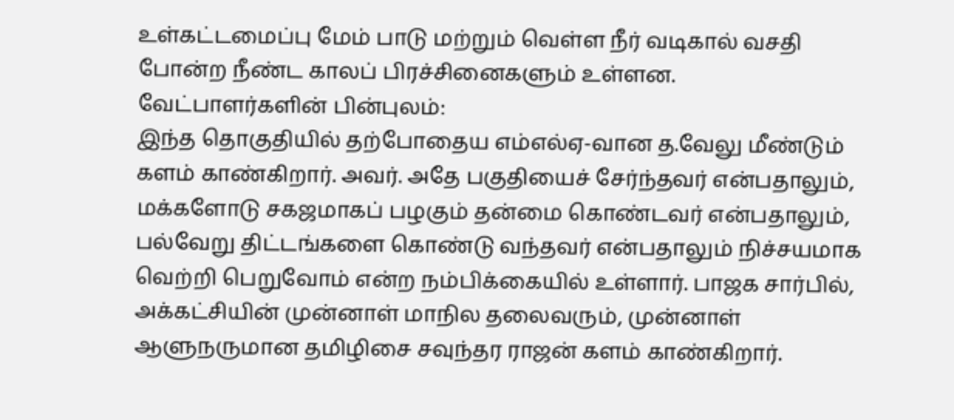உள்கட்டமைப்பு மேம் பாடு மற்றும் வெள்ள நீர் வடிகால் வசதி போன்ற நீண்ட காலப் பிரச்சினைகளும் உள்ளன.
வேட்பாளர்களின் பின்புலம்:
இந்த தொகுதியில் தற்போதைய எம்எல்ஏ-வான த.வேலு மீண்டும் களம் காண்கிறார். அவர். அதே பகுதியைச் சேர்ந்தவர் என்பதாலும், மக்களோடு சகஜமாகப் பழகும் தன்மை கொண்டவர் என்பதாலும், பல்வேறு திட்டங்களை கொண்டு வந்தவர் என்பதாலும் நிச்சயமாக வெற்றி பெறுவோம் என்ற நம்பிக்கையில் உள்ளார். பாஜக சார்பில், அக்கட்சியின் முன்னாள் மாநில தலைவரும், முன்னாள் ஆளுநருமான தமிழிசை சவுந்தர ராஜன் களம் காண்கிறார்.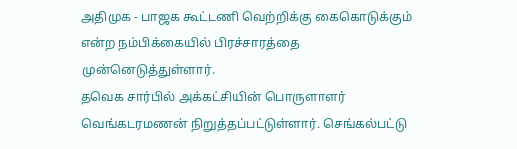அதிமுக - பாஜக கூட்டணி வெற்றிக்கு கைகொடுக்கும் என்ற நம்பிக்கையில் பிரச்சாரத்தை முன்னெடுத்துள்ளார்.
தவெக சார்பில் அக்கட்சியின் பொருளாளர் வெங்கடரமணன் நிறுத்தப்பட்டுள்ளார். செங்கல்பட்டு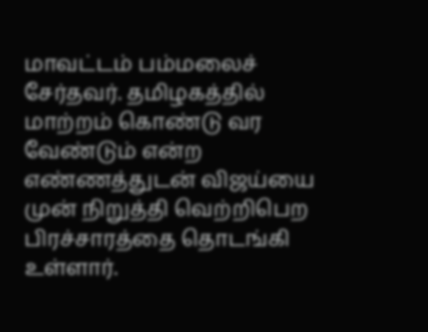மாவட்டம் பம்மலைச் சேர்தவர். தமிழகத்தில் மாற்றம் கொண்டு வர வேண்டும் என்ற எண்ணத்துடன் விஜய்யை முன் நிறுத்தி வெற்றிபெற பிரச்சாரத்தை தொடங்கி உள்ளார்.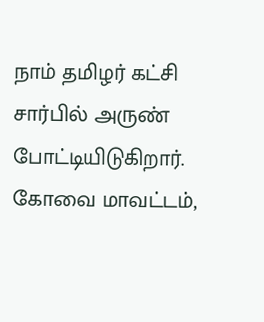நாம் தமிழர் கட்சி சார்பில் அருண் போட்டியிடுகிறார். கோவை மாவட்டம்,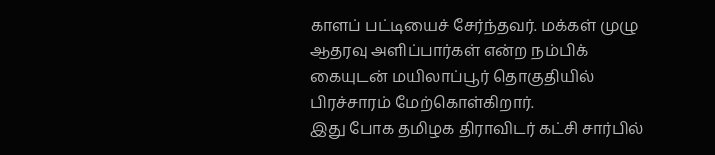காளப் பட்டியைச் சேர்ந்தவர். மக்கள் முழு ஆதரவு அளிப்பார்கள் என்ற நம்பிக் கையுடன் மயிலாப்பூர் தொகுதியில் பிரச்சாரம் மேற்கொள்கிறார்.
இது போக தமிழக திராவிடர் கட்சி சார்பில்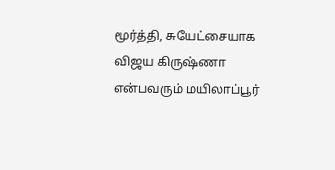மூர்த்தி, சுயேட்சையாக விஜய கிருஷ்ணா என்பவரும் மயிலாப்பூர்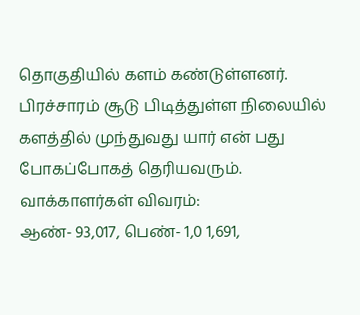தொகுதியில் களம் கண்டுள்ளனர். பிரச்சாரம் சூடு பிடித்துள்ள நிலையில் களத்தில் முந்துவது யார் என் பது போகப்போகத் தெரியவரும்.
வாக்காளர்கள் விவரம்:
ஆண்- 93,017, பெண்- 1,0 1,691,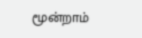மூன்றாம்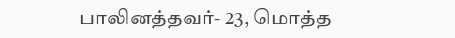பாலினத்தவர்- 23, மொத்த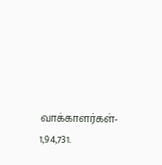வாக்காளர்கள்- 1,94,731.